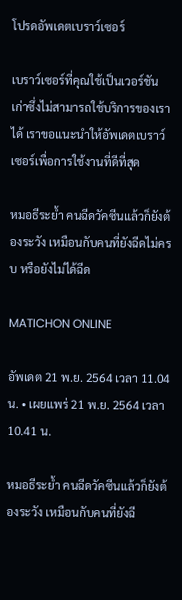โปรดอัพเดตเบราว์เซอร์

เบราว์เซอร์ที่คุณใช้เป็นเวอร์ชันเก่าซึ่งไม่สามารถใช้บริการของเราได้ เราขอแนะนำให้อัพเดตเบราว์เซอร์เพื่อการใช้งานที่ดีที่สุด

หมอธีระย้ำ คนฉีดวัคซีนแล้วก็ยังต้องระวัง เหมือนกับคนที่ยังฉีดไม่ครบ หรือยังไม่ได้ฉีด

MATICHON ONLINE

อัพเดต 21 พ.ย. 2564 เวลา 11.04 น. • เผยแพร่ 21 พ.ย. 2564 เวลา 10.41 น.

หมอธีระย้ำ คนฉีดวัคซีนแล้วก็ยังต้องระวัง เหมือนกับคนที่ยังฉี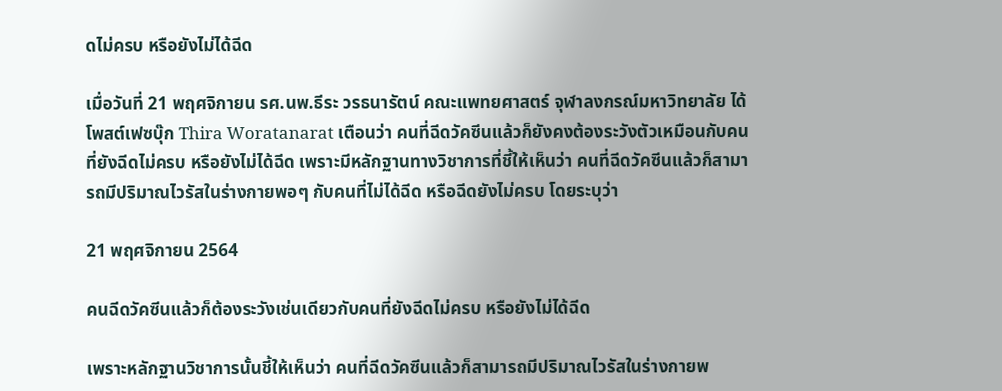ดไม่ครบ หรือยังไม่ได้ฉีด

เมื่อวันที่ 21 พฤศจิกายน รศ.นพ.ธีระ วรธนารัตน์ คณะแพทยศาสตร์ จุฬาลงกรณ์มหาวิทยาลัย ได้โพสต์เฟซบุ๊ก Thira Woratanarat เตือนว่า คนที่ฉีดวัคซีนแล้วก็ยังคงต้องระวังตัวเหมือนกับคนที่ยังฉีดไม่ครบ หรือยังไม่ได้ฉีด เพราะมีหลักฐานทางวิชาการที่ชี้ให้เห็นว่า คนที่ฉีดวัคซีนแล้วก็สามารถมีปริมาณไวรัสในร่างกายพอๆ กับคนที่ไม่ได้ฉีด หรือฉีดยังไม่ครบ โดยระบุว่า

21 พฤศจิกายน 2564

คนฉีดวัคซีนแล้วก็ต้องระวังเช่นเดียวกับคนที่ยังฉีดไม่ครบ หรือยังไม่ได้ฉีด

เพราะหลักฐานวิชาการนั้นชี้ให้เห็นว่า คนที่ฉีดวัคซีนแล้วก็สามารถมีปริมาณไวรัสในร่างกายพ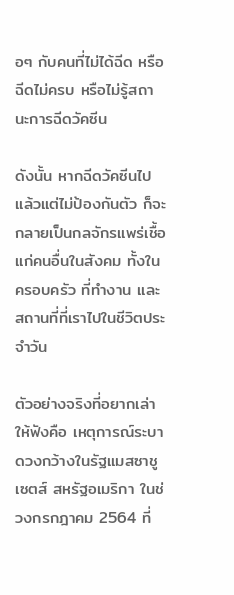อๆ กับคนที่ไม่ได้ฉีด หรือฉีดไม่ครบ หรือไม่รู้สถานะการฉีดวัคซีน

ดังนั้น หากฉีดวัคซีนไปแล้วแต่ไม่ป้องกันตัว ก็จะกลายเป็นกลจักรแพร่เชื้อแก่คนอื่นในสังคม ทั้งในครอบครัว ที่ทำงาน และสถานที่ที่เราไปในชีวิตประจำวัน

ตัวอย่างจริงที่อยากเล่าให้ฟังคือ เหตุการณ์ระบาดวงกว้างในรัฐแมสซาชูเซตส์ สหรัฐอเมริกา ในช่วงกรกฎาคม 2564 ที่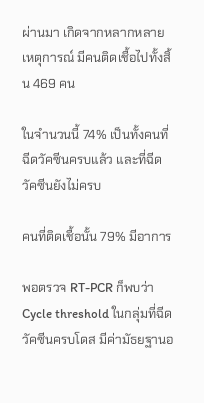ผ่านมา เกิดจากหลากหลายเหตุการณ์ มีคนติดเชื้อไปทั้งสิ้น 469 คน

ในจำนวนนี้ 74% เป็นทั้งคนที่ฉีดวัคซีนครบแล้ว และที่ฉีดวัคซีนยังไม่ครบ

คนที่ติดเชื้อนั้น 79% มีอาการ

พอตรวจ RT-PCR ก็พบว่า Cycle threshold ในกลุ่มที่ฉีดวัคซีนครบโดส มีค่ามัธยฐานอ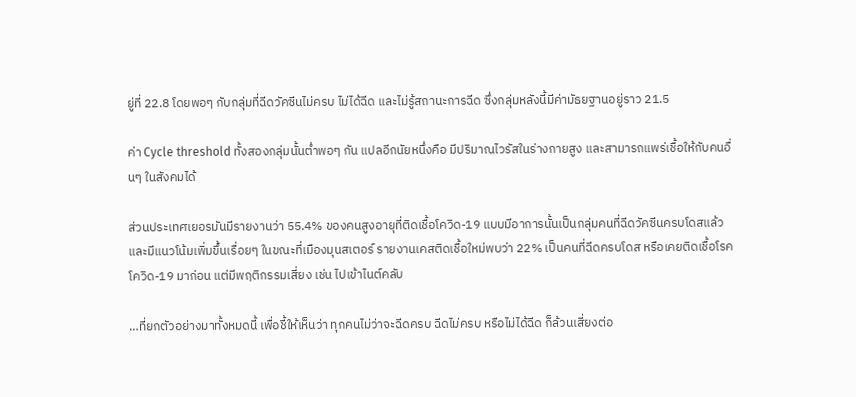ยู่ที่ 22.8 โดยพอๆ กับกลุ่มที่ฉีดวัคซีนไม่ครบ ไม่ได้ฉีด และไม่รู้สถานะการฉีด ซึ่งกลุ่มหลังนี้มีค่ามัธยฐานอยู่ราว 21.5

ค่า Cycle threshold ทั้งสองกลุ่มนั้นต่ำพอๆ กัน แปลอีกนัยหนึ่งคือ มีปริมาณไวรัสในร่างกายสูง และสามารถแพร่เชื้อให้กับคนอื่นๆ ในสังคมได้

ส่วนประเทศเยอรมันมีรายงานว่า 55.4% ของคนสูงอายุที่ติดเชื้อโควิด-19 แบบมีอาการนั้นเป็นกลุ่มคนที่ฉีดวัคซีนครบโดสแล้ว และมีแนวโน้มเพิ่มขึ้นเรื่อยๆ ในขณะที่เมืองมุนสเตอร์ รายงานเคสติดเชื้อใหม่พบว่า 22% เป็นคนที่ฉีดครบโดส หรือเคยติดเชื้อโรคโควิด-19 มาก่อน แต่มีพฤติกรรมเสี่ยง เช่น ไปเข้าไนต์คลับ

…ที่ยกตัวอย่างมาทั้งหมดนี้ เพื่อชี้ให้เห็นว่า ทุกคนไม่ว่าจะฉีดครบ ฉีดไม่ครบ หรือไม่ได้ฉีด ก็ล้วนเสี่ยงต่อ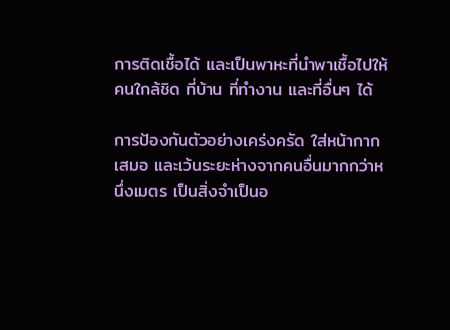การติดเชื้อได้ และเป็นพาหะที่นำพาเชื้อไปให้คนใกล้ชิด ที่บ้าน ที่ทำงาน และที่อื่นๆ ได้

การป้องกันตัวอย่างเคร่งครัด ใส่หน้ากากเสมอ และเว้นระยะห่างจากคนอื่นมากกว่าหนึ่งเมตร เป็นสิ่งจำเป็นอ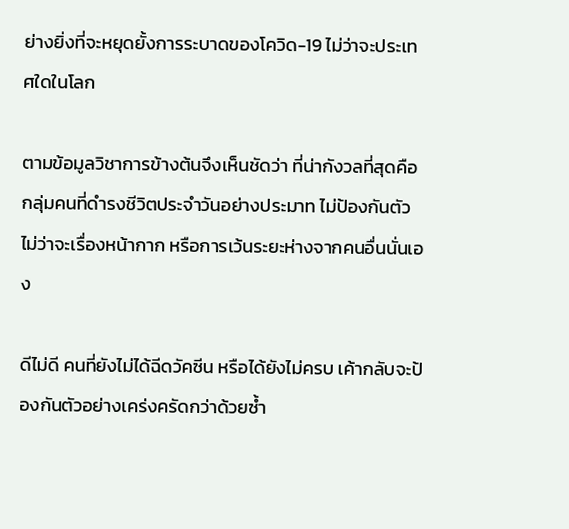ย่างยิ่งที่จะหยุดยั้งการระบาดของโควิด-19 ไม่ว่าจะประเทศใดในโลก

ตามข้อมูลวิชาการข้างต้นจึงเห็นชัดว่า ที่น่ากังวลที่สุดคือกลุ่มคนที่ดำรงชีวิตประจำวันอย่างประมาท ไม่ป้องกันตัว ไม่ว่าจะเรื่องหน้ากาก หรือการเว้นระยะห่างจากคนอื่นนั่นเอง

ดีไม่ดี คนที่ยังไม่ได้ฉีดวัคซีน หรือได้ยังไม่ครบ เค้ากลับจะป้องกันตัวอย่างเคร่งครัดกว่าด้วยซ้ำ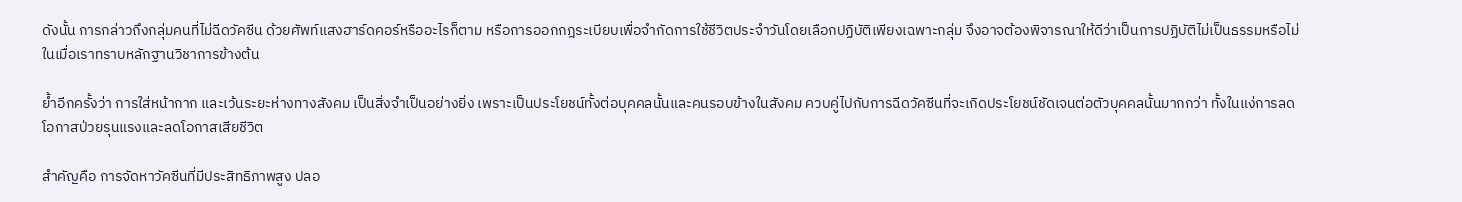ดังนั้น การกล่าวถึงกลุ่มคนที่ไม่ฉีดวัคซีน ด้วยศัพท์แสงฮาร์ดคอร์หรืออะไรก็ตาม หรือการออกกฎระเบียบเพื่อจำกัดการใช้ชีวิตประจำวันโดยเลือกปฏิบัติเพียงเฉพาะกลุ่ม จึงอาจต้องพิจารณาให้ดีว่าเป็นการปฏิบัติไม่เป็นธรรมหรือไม่ ในเมื่อเราทราบหลักฐานวิชาการข้างต้น

ย้ำอีกครั้งว่า การใส่หน้ากาก และเว้นระยะห่างทางสังคม เป็นสิ่งจำเป็นอย่างยิ่ง เพราะเป็นประโยชน์ทั้งต่อบุคคลนั้นและคนรอบข้างในสังคม ควบคู่ไปกับการฉีดวัคซีนที่จะเกิดประโยชน์ชัดเจนต่อตัวบุคคลนั้นมากกว่า ทั้งในแง่การลดโอกาสป่วยรุนแรงและลดโอกาสเสียชีวิต

สำคัญคือ การจัดหาวัคซีนที่มีประสิทธิภาพสูง ปลอ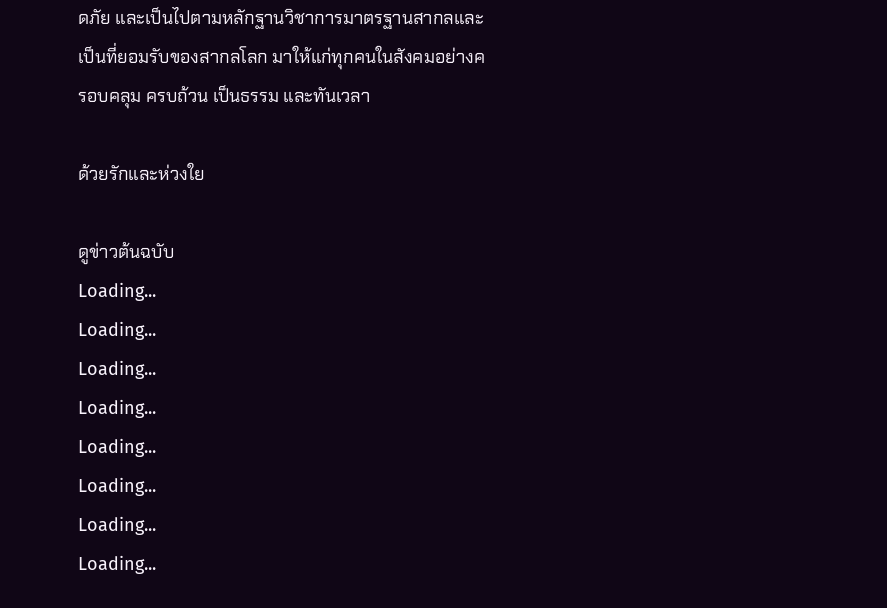ดภัย และเป็นไปตามหลักฐานวิชาการมาตรฐานสากลและเป็นที่ยอมรับของสากลโลก มาให้แก่ทุกคนในสังคมอย่างครอบคลุม ครบถ้วน เป็นธรรม และทันเวลา

ด้วยรักและห่วงใย

ดูข่าวต้นฉบับ
Loading...
Loading...
Loading...
Loading...
Loading...
Loading...
Loading...
Loading...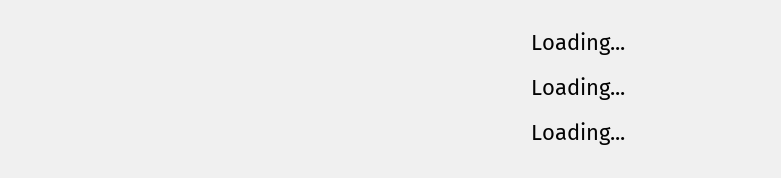Loading...
Loading...
Loading...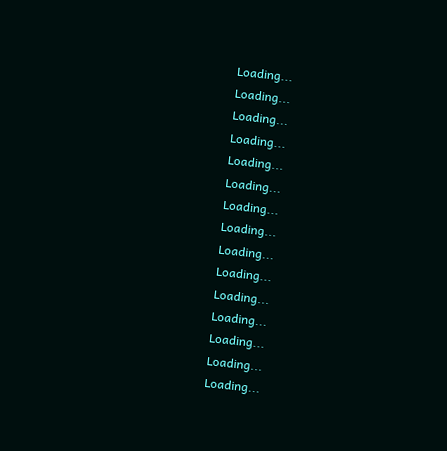Loading...
Loading...
Loading...
Loading...
Loading...
Loading...
Loading...
Loading...
Loading...
Loading...
Loading...
Loading...
Loading...
Loading...
Loading...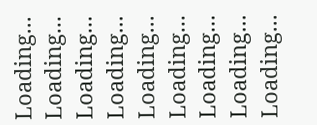Loading...
Loading...
Loading...
Loading...
Loading...
Loading...
Loading...
Loading...
Loading...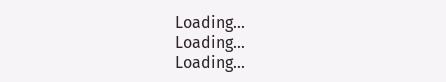Loading...
Loading...
Loading...